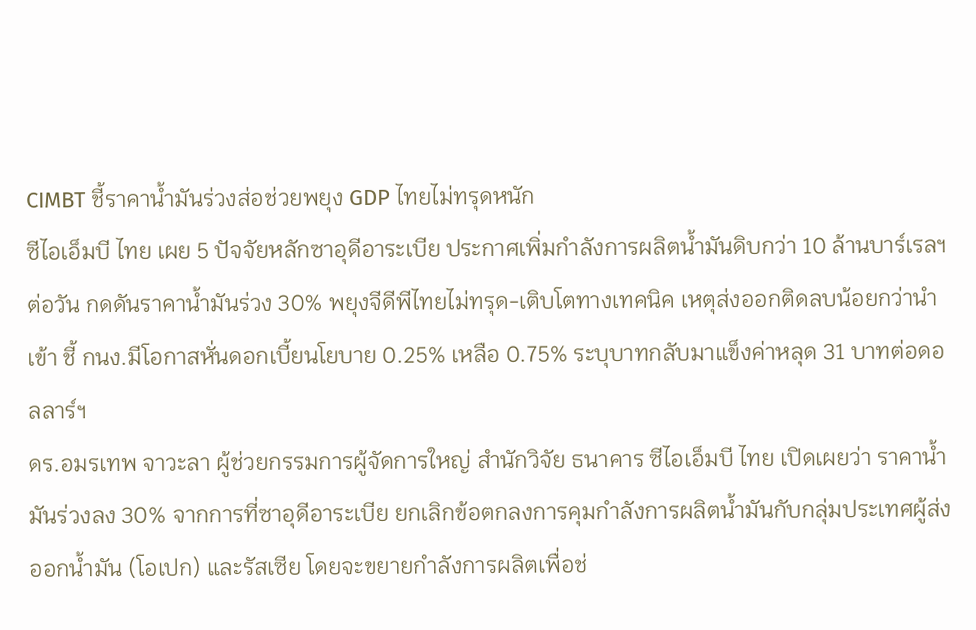CIMBT ชี้ราคาน้ำมันร่วงส่อช่วยพยุง GDP ไทยไม่ทรุดหนัก
ซีไอเอ็มบี ไทย เผย 5 ปัจจัยหลักซาอุดีอาระเบีย ประกาศเพิ่มกำลังการผลิตน้ำมันดิบกว่า 10 ล้านบาร์เรลฯ ต่อวัน กดดันราคาน้ำมันร่วง 30% พยุงจีดีพีไทยไม่ทรุด-เติบโตทางเทคนิค เหตุส่งออกติดลบน้อยกว่านำเข้า ชี้ กนง.มีโอกาสหั่นดอกเบี้ยนโยบาย 0.25% เหลือ 0.75% ระบุบาทกลับมาแข็งค่าหลุด 31 บาทต่อดอลลาร์ฯ
ดร.อมรเทพ จาวะลา ผู้ช่วยกรรมการผู้จัดการใหญ่ สำนักวิจัย ธนาคาร ซีไอเอ็มบี ไทย เปิดเผยว่า ราคาน้ำมันร่วงลง 30% จากการที่ซาอุดีอาระเบีย ยกเลิกข้อตกลงการคุมกำลังการผลิตน้ำมันกับกลุ่มประเทศผู้ส่งออกน้ำมัน (โอเปก) และรัสเซีย โดยจะขยายกำลังการผลิตเพื่อช่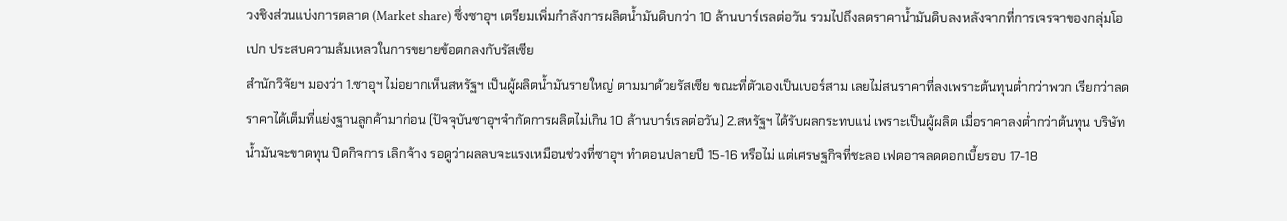วงชิงส่วนแบ่งการตลาด (Market share) ซึ่งซาอุฯ เตรียมเพิ่มกำลังการผลิตน้ำมันดิบกว่า 10 ล้านบาร์เรลต่อวัน รวมไปถึงลดราคาน้ำมันดิบลงหลังจากที่การเจรจาของกลุ่มโอเปก ประสบความล้มเหลวในการขยายข้อตกลงกับรัสเซีย
สำนักวิจัยฯ มองว่า 1.ซาอุฯ ไม่อยากเห็นสหรัฐฯ เป็นผู้ผลิตน้ำมันรายใหญ่ ตามมาด้วยรัสเซีย ขณะที่ตัวเองเป็นเบอร์สาม เลยไม่สนราคาที่ลงเพราะต้นทุนต่ำกว่าพวก เรียกว่าลดราคาได้เต็มที่แย่งฐานลูกค้ามาก่อน (ปัจจุบันซาอุฯจำกัดการผลิตไม่เกิน 10 ล้านบาร์เรลต่อวัน) 2.สหรัฐฯ ได้รับผลกระทบแน่ เพราะเป็นผู้ผลิต เมื่อราคาลงต่ำกว่าต้นทุน บริษัทน้ำมันจะขาดทุน ปิดกิจการ เลิกจ้าง รอดูว่าผลลบจะแรงเหมือนช่วงที่ซาอุฯ ทำตอนปลายปี 15-16 หรือไม่ แต่เศรษฐกิจที่ชะลอ เฟดอาจลดดอกเบี้ยรอบ 17-18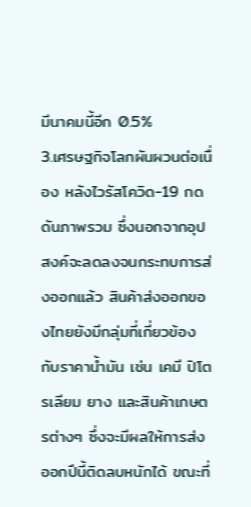มีนาคมนี้อีก 0.5%
3.เศรษฐกิจโลกผันผวนต่อเนื่อง หลังไวรัสโควิด-19 กดดันภาพรวม ซึ่งนอกจากอุปสงค์จะลดลงจนกระทบการส่งออกแล้ว สินค้าส่งออกของไทยยังมีกลุ่มที่เกี่ยวข้องกับราคาน้ำมัน เช่น เคมี ปิโตรเลียม ยาง และสินค้าเกษตรต่างๆ ซึ่งจะมีผลให้การส่งออกปีนี้ติดลบหนักได้ ขณะที่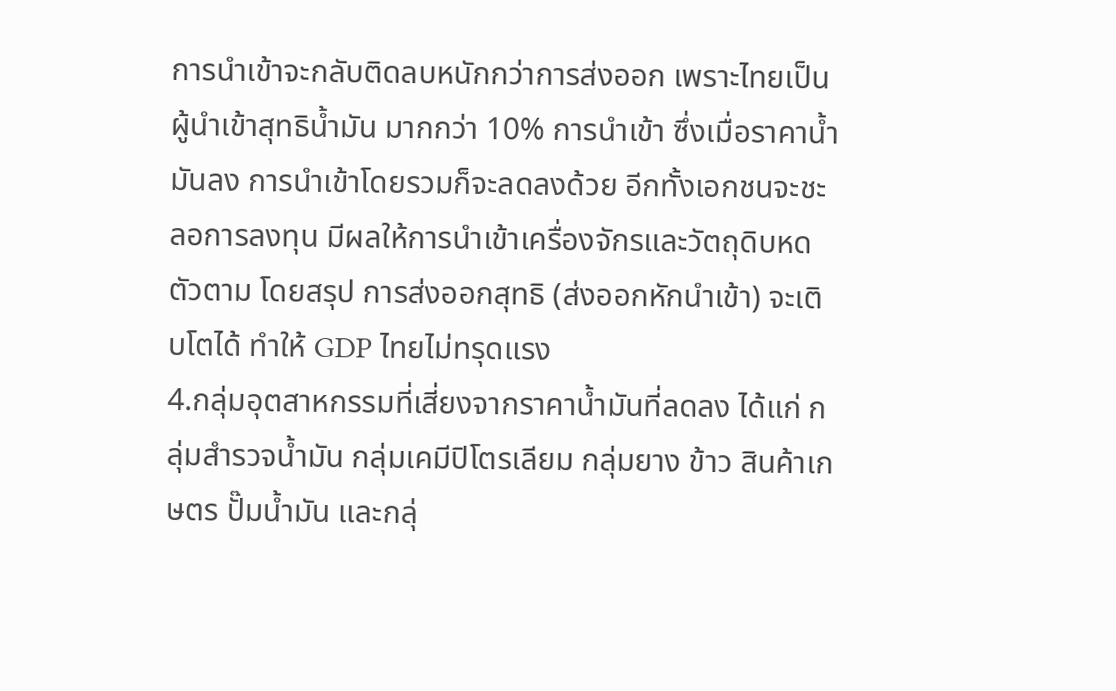การนำเข้าจะกลับติดลบหนักกว่าการส่งออก เพราะไทยเป็นผู้นำเข้าสุทธิน้ำมัน มากกว่า 10% การนำเข้า ซึ่งเมื่อราคาน้ำมันลง การนำเข้าโดยรวมก็จะลดลงด้วย อีกทั้งเอกชนจะชะลอการลงทุน มีผลให้การนำเข้าเครื่องจักรและวัตถุดิบหดตัวตาม โดยสรุป การส่งออกสุทธิ (ส่งออกหักนำเข้า) จะเติบโตได้ ทำให้ GDP ไทยไม่ทรุดแรง
4.กลุ่มอุตสาหกรรมที่เสี่ยงจากราคาน้ำมันที่ลดลง ได้แก่ กลุ่มสำรวจน้ำมัน กลุ่มเคมีปิโตรเลียม กลุ่มยาง ข้าว สินค้าเกษตร ปั๊มน้ำมัน และกลุ่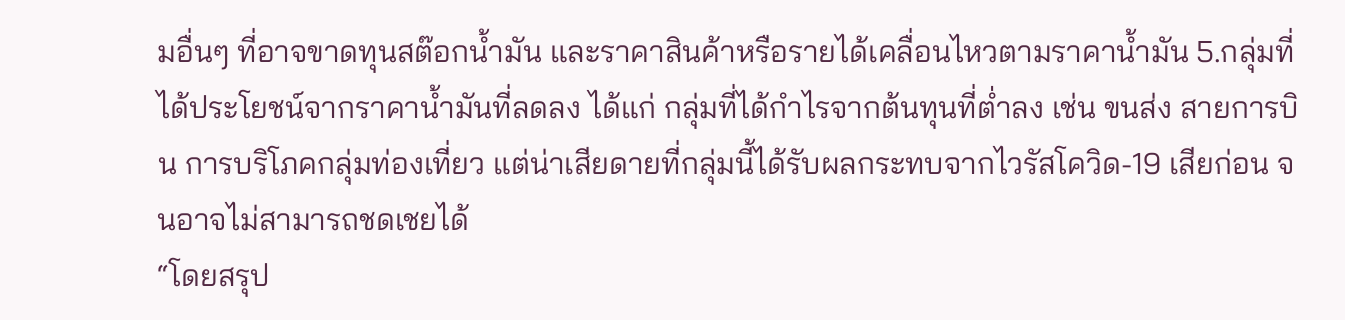มอื่นๆ ที่อาจขาดทุนสต๊อกน้ำมัน และราคาสินค้าหรือรายได้เคลื่อนไหวตามราคาน้ำมัน 5.กลุ่มที่ได้ประโยชน์จากราคาน้ำมันที่ลดลง ได้แก่ กลุ่มที่ได้กำไรจากต้นทุนที่ต่ำลง เช่น ขนส่ง สายการบิน การบริโภคกลุ่มท่องเที่ยว แต่น่าเสียดายที่กลุ่มนี้ได้รับผลกระทบจากไวรัสโควิด-19 เสียก่อน จนอาจไม่สามารถชดเชยได้
“โดยสรุป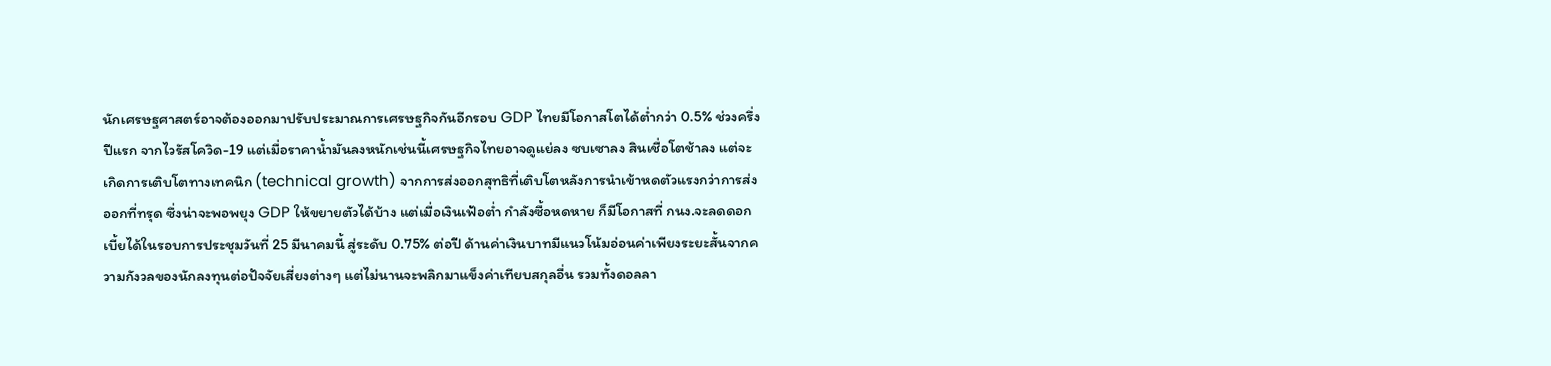นักเศรษฐศาสตร์อาจต้องออกมาปรับประมาณการเศรษฐกิจกันอีกรอบ GDP ไทยมีโอกาสโตได้ต่ำกว่า 0.5% ช่วงครึ่งปีแรก จากไวรัสโควิด-19 แต่เมื่อราคาน้ำมันลงหนักเช่นนี้เศรษฐกิจไทยอาจดูแย่ลง ซบเซาลง สินเชื่อโตช้าลง แต่จะเกิดการเติบโตทางเทคนิก (technical growth) จากการส่งออกสุทธิที่เติบโตหลังการนำเข้าหดตัวแรงกว่าการส่งออกที่ทรุด ซึ่งน่าจะพอพยุง GDP ให้ขยายตัวได้บ้าง แต่เมื่อเงินเฟ้อต่ำ กำลังซื้อหดหาย ก็มีโอกาสที่ กนง.จะลดดอกเบี้ยได้ในรอบการประชุมวันที่ 25 มีนาคมนี้ สู่ระดับ 0.75% ต่อปี ด้านค่าเงินบาทมีแนวโน้มอ่อนค่าเพียงระยะสั้นจากความกังวลของนักลงทุนต่อปัจจัยเสี่ยงต่างๆ แต่ไม่นานจะพลิกมาแข็งค่าเทียบสกุลอื่น รวมทั้งดอลลา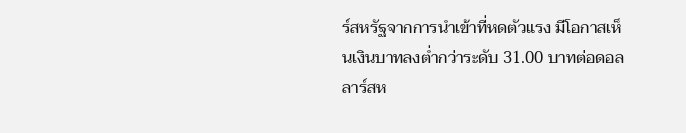ร์สหรัฐจากการนำเข้าที่หดตัวแรง มีโอกาสเห็นเงินบาทลงต่ำกว่าระดับ 31.00 บาทต่อดอลลาร์สห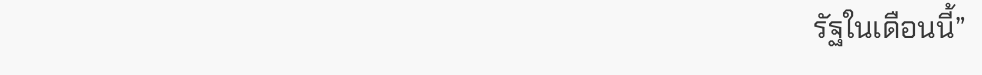รัฐในเดือนนี้”